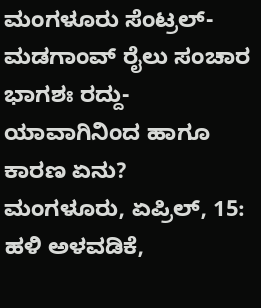ಮಂಗಳೂರು ಸೆಂಟ್ರಲ್-ಮಡಗಾಂವ್ ರೈಲು ಸಂಚಾರ ಭಾಗಶಃ ರದ್ದು-ಯಾವಾಗಿನಿಂದ ಹಾಗೂ ಕಾರಣ ಏನು?
ಮಂಗಳೂರು, ಏಪ್ರಿಲ್, 15: ಹಳಿ ಅಳವಡಿಕೆ,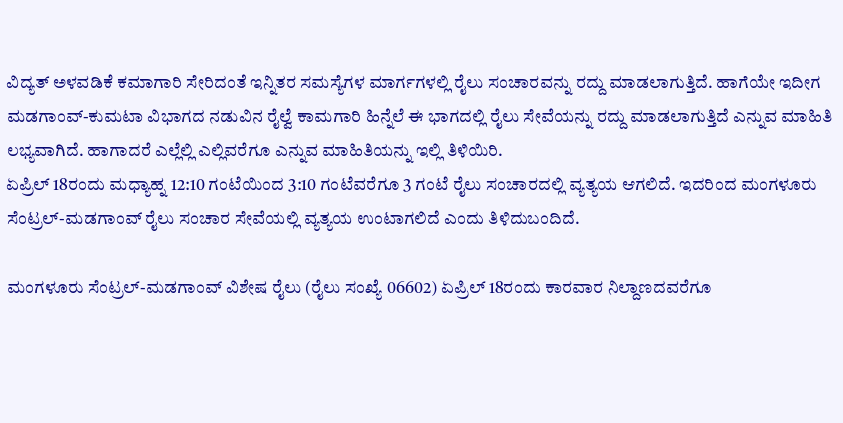ವಿದ್ಯತ್ ಅಳವಡಿಕೆ ಕಮಾಗಾರಿ ಸೇರಿದಂತೆ ಇನ್ನಿತರ ಸಮಸ್ಯೆಗಳ ಮಾರ್ಗಗಳಲ್ಲಿ ರೈಲು ಸಂಚಾರವನ್ನು ರದ್ದು ಮಾಡಲಾಗುತ್ತಿದೆ. ಹಾಗೆಯೇ ಇದೀಗ ಮಡಗಾಂವ್-ಕುಮಟಾ ವಿಭಾಗದ ನಡುವಿನ ರೈಲ್ವೆ ಕಾಮಗಾರಿ ಹಿನ್ನೆಲೆ ಈ ಭಾಗದಲ್ಲಿ ರೈಲು ಸೇವೆಯನ್ನು ರದ್ದು ಮಾಡಲಾಗುತ್ತಿದೆ ಎನ್ನುವ ಮಾಹಿತಿ ಲಭ್ಯವಾಗಿದೆ. ಹಾಗಾದರೆ ಎಲ್ಲೆಲ್ಲಿ ಎಲ್ಲಿವರೆಗೂ ಎನ್ನುವ ಮಾಹಿತಿಯನ್ನು ಇಲ್ಲಿ ತಿಳಿಯಿರಿ.
ಏಪ್ರಿಲ್ 18ರಂದು ಮಧ್ಯಾಹ್ನ 12:10 ಗಂಟೆಯಿಂದ 3:10 ಗಂಟೆವರೆಗೂ 3 ಗಂಟೆ ರೈಲು ಸಂಚಾರದಲ್ಲಿ ವ್ಯತ್ಯಯ ಆಗಲಿದೆ. ಇದರಿಂದ ಮಂಗಳೂರು ಸೆಂಟ್ರಲ್-ಮಡಗಾಂವ್ ರೈಲು ಸಂಚಾರ ಸೇವೆಯಲ್ಲಿ ವ್ಯತ್ಯಯ ಉಂಟಾಗಲಿದೆ ಎಂದು ತಿಳಿದುಬಂದಿದೆ.

ಮಂಗಳೂರು ಸೆಂಟ್ರಲ್-ಮಡಗಾಂವ್ ವಿಶೇಷ ರೈಲು (ರೈಲು ಸಂಖ್ಯೆ 06602) ಏಪ್ರಿಲ್ 18ರಂದು ಕಾರವಾರ ನಿಲ್ದಾಣದವರೆಗೂ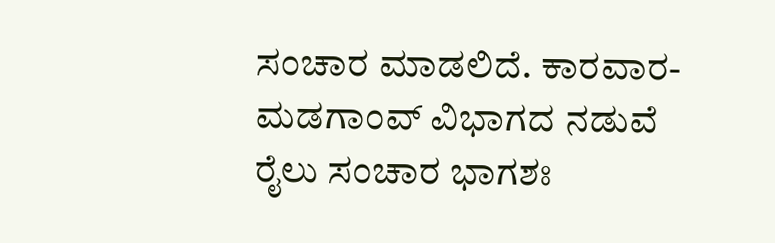ಸಂಚಾರ ಮಾಡಲಿದೆ. ಕಾರವಾರ-ಮಡಗಾಂವ್ ವಿಭಾಗದ ನಡುವೆ ರೈಲು ಸಂಚಾರ ಭಾಗಶಃ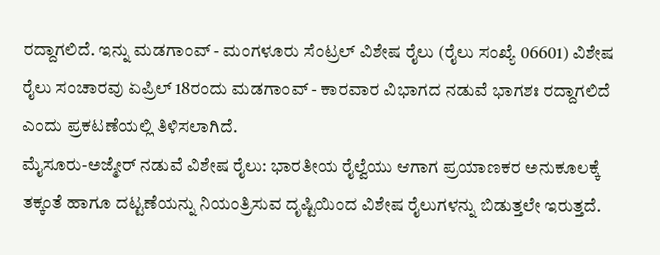ರದ್ದಾಗಲಿದೆ. ಇನ್ನು ಮಡಗಾಂವ್ - ಮಂಗಳೂರು ಸೆಂಟ್ರಲ್ ವಿಶೇಷ ರೈಲು (ರೈಲು ಸಂಖ್ಯೆ 06601) ವಿಶೇಷ ರೈಲು ಸಂಚಾರವು ಏಪ್ರಿಲ್ 18ರಂದು ಮಡಗಾಂವ್ - ಕಾರವಾರ ವಿಭಾಗದ ನಡುವೆ ಭಾಗಶಃ ರದ್ದಾಗಲಿದೆ ಎಂದು ಪ್ರಕಟಣೆಯಲ್ಲಿ ತಿಳಿಸಲಾಗಿದೆ.
ಮೈಸೂರು-ಅಜ್ಮೇರ್ ನಡುವೆ ವಿಶೇಷ ರೈಲು: ಭಾರತೀಯ ರೈಲ್ವೆಯು ಆಗಾಗ ಪ್ರಯಾಣಕರ ಅನುಕೂಲಕ್ಕೆ ತಕ್ಕಂತೆ ಹಾಗೂ ದಟ್ಟಣೆಯನ್ನು ನಿಯಂತ್ರಿಸುವ ದೃಷ್ಟಿಯಿಂದ ವಿಶೇಷ ರೈಲುಗಳನ್ನು ಬಿಡುತ್ತಲೇ ಇರುತ್ತದೆ.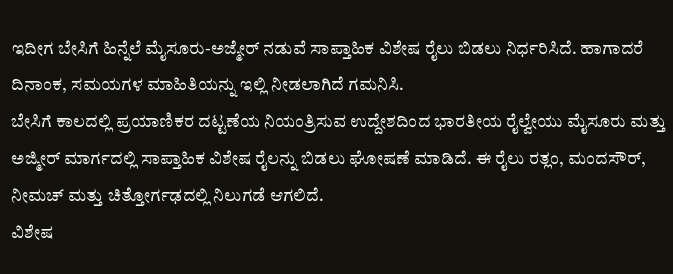ಇದೀಗ ಬೇಸಿಗೆ ಹಿನ್ನೆಲೆ ಮೈಸೂರು-ಅಜ್ಮೇರ್ ನಡುವೆ ಸಾಪ್ತಾಹಿಕ ವಿಶೇಷ ರೈಲು ಬಿಡಲು ನಿರ್ಧರಿಸಿದೆ. ಹಾಗಾದರೆ ದಿನಾಂಕ, ಸಮಯಗಳ ಮಾಹಿತಿಯನ್ನು ಇಲ್ಲಿ ನೀಡಲಾಗಿದೆ ಗಮನಿಸಿ.
ಬೇಸಿಗೆ ಕಾಲದಲ್ಲಿ ಪ್ರಯಾಣಿಕರ ದಟ್ಟಣೆಯ ನಿಯಂತ್ರಿಸುವ ಉದ್ದೇಶದಿಂದ ಭಾರತೀಯ ರೈಲ್ವೇಯು ಮೈಸೂರು ಮತ್ತು ಅಜ್ಮೀರ್ ಮಾರ್ಗದಲ್ಲಿ ಸಾಪ್ತಾಹಿಕ ವಿಶೇಷ ರೈಲನ್ನು ಬಿಡಲು ಘೋಷಣೆ ಮಾಡಿದೆ. ಈ ರೈಲು ರತ್ಲಂ, ಮಂದಸೌರ್, ನೀಮಚ್ ಮತ್ತು ಚಿತ್ತೋರ್ಗಢದಲ್ಲಿ ನಿಲುಗಡೆ ಆಗಲಿದೆ.
ವಿಶೇಷ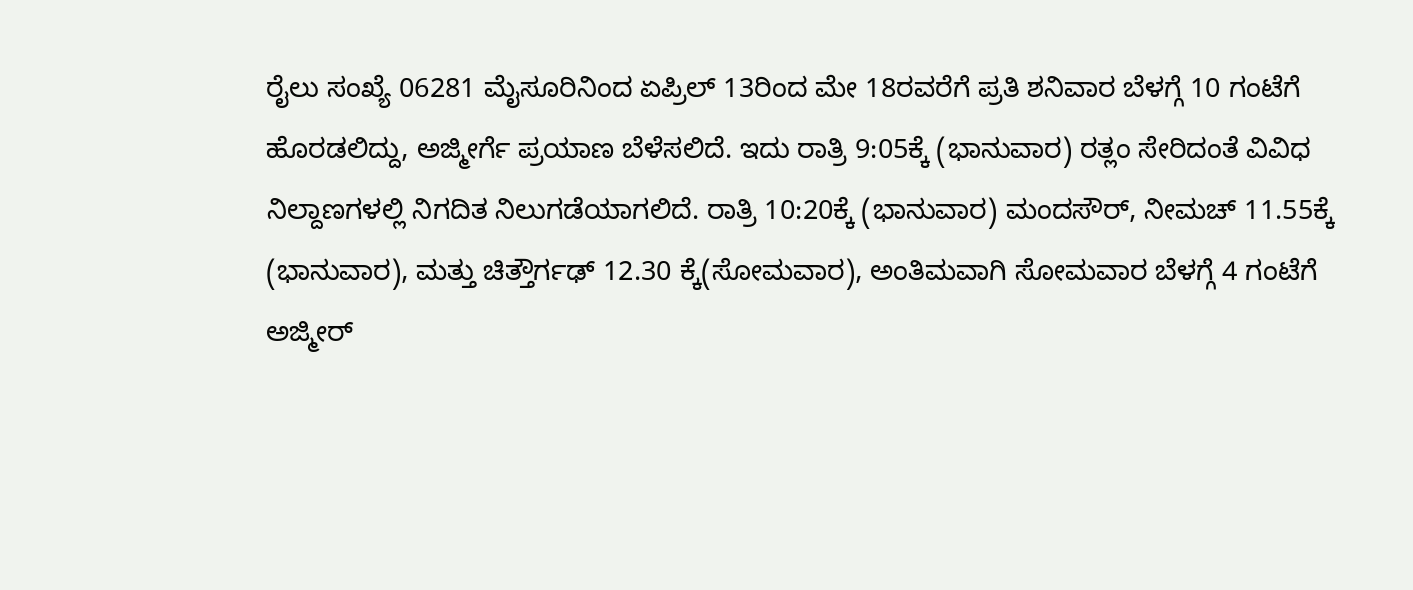ರೈಲು ಸಂಖ್ಯೆ 06281 ಮೈಸೂರಿನಿಂದ ಏಪ್ರಿಲ್ 13ರಿಂದ ಮೇ 18ರವರೆಗೆ ಪ್ರತಿ ಶನಿವಾರ ಬೆಳಗ್ಗೆ 10 ಗಂಟೆಗೆ ಹೊರಡಲಿದ್ದು, ಅಜ್ಮೀರ್ಗೆ ಪ್ರಯಾಣ ಬೆಳೆಸಲಿದೆ. ಇದು ರಾತ್ರಿ 9:05ಕ್ಕೆ (ಭಾನುವಾರ) ರತ್ಲಂ ಸೇರಿದಂತೆ ವಿವಿಧ ನಿಲ್ದಾಣಗಳಲ್ಲಿ ನಿಗದಿತ ನಿಲುಗಡೆಯಾಗಲಿದೆ. ರಾತ್ರಿ 10:20ಕ್ಕೆ (ಭಾನುವಾರ) ಮಂದಸೌರ್, ನೀಮಚ್ 11.55ಕ್ಕೆ (ಭಾನುವಾರ), ಮತ್ತು ಚಿತ್ತೌರ್ಗಢ್ 12.30 ಕ್ಕೆ(ಸೋಮವಾರ), ಅಂತಿಮವಾಗಿ ಸೋಮವಾರ ಬೆಳಗ್ಗೆ 4 ಗಂಟೆಗೆ ಅಜ್ಮೀರ್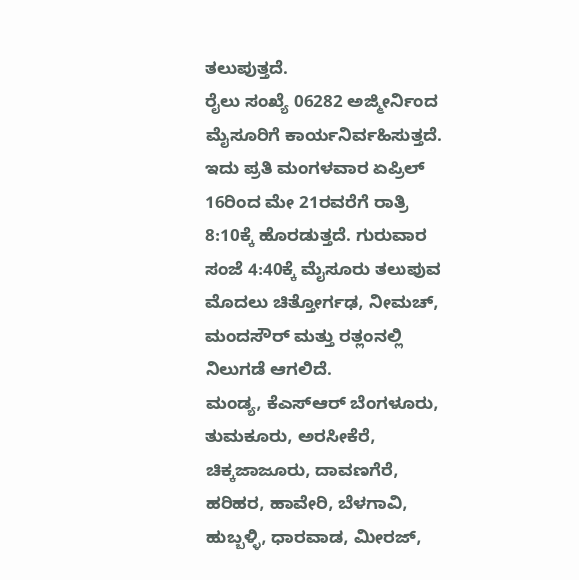ತಲುಪುತ್ತದೆ.
ರೈಲು ಸಂಖ್ಯೆ 06282 ಅಜ್ಮೀರ್ನಿಂದ ಮೈಸೂರಿಗೆ ಕಾರ್ಯನಿರ್ವಹಿಸುತ್ತದೆ. ಇದು ಪ್ರತಿ ಮಂಗಳವಾರ ಏಪ್ರಿಲ್ 16ರಿಂದ ಮೇ 21ರವರೆಗೆ ರಾತ್ರಿ 8:10ಕ್ಕೆ ಹೊರಡುತ್ತದೆ. ಗುರುವಾರ ಸಂಜೆ 4:40ಕ್ಕೆ ಮೈಸೂರು ತಲುಪುವ ಮೊದಲು ಚಿತ್ತೋರ್ಗಢ, ನೀಮಚ್, ಮಂದಸೌರ್ ಮತ್ತು ರತ್ಲಂನಲ್ಲಿ ನಿಲುಗಡೆ ಆಗಲಿದೆ.
ಮಂಡ್ಯ, ಕೆಎಸ್ಆರ್ ಬೆಂಗಳೂರು, ತುಮಕೂರು, ಅರಸೀಕೆರೆ, ಚಿಕ್ಕಜಾಜೂರು, ದಾವಣಗೆರೆ, ಹರಿಹರ, ಹಾವೇರಿ, ಬೆಳಗಾವಿ, ಹುಬ್ಬಳ್ಳಿ, ಧಾರವಾಡ, ಮೀರಜ್,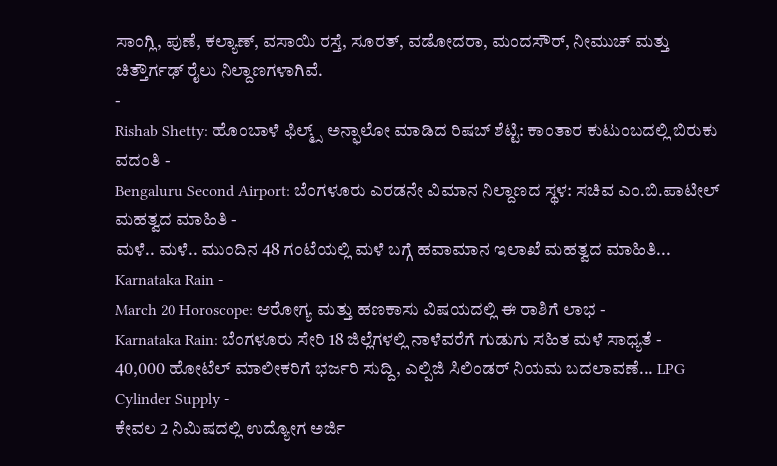ಸಾಂಗ್ಲಿ, ಪುಣೆ, ಕಲ್ಯಾಣ್, ವಸಾಯಿ ರಸ್ತೆ, ಸೂರತ್, ವಡೋದರಾ, ಮಂದಸೌರ್, ನೀಮುಚ್ ಮತ್ತು ಚಿತ್ತೌರ್ಗಢ್ ರೈಲು ನಿಲ್ದಾಣಗಳಾಗಿವೆ.
-
Rishab Shetty: ಹೊಂಬಾಳೆ ಫಿಲ್ಮ್ಸ್ ಅನ್ಫಾಲೋ ಮಾಡಿದ ರಿಷಬ್ ಶೆಟ್ಟಿ: ಕಾಂತಾರ ಕುಟುಂಬದಲ್ಲಿ ಬಿರುಕು ವದಂತಿ -
Bengaluru Second Airport: ಬೆಂಗಳೂರು ಎರಡನೇ ವಿಮಾನ ನಿಲ್ದಾಣದ ಸ್ಥಳ: ಸಚಿವ ಎಂ.ಬಿ.ಪಾಟೀಲ್ ಮಹತ್ವದ ಮಾಹಿತಿ -
ಮಳೆ.. ಮಳೆ.. ಮುಂದಿನ 48 ಗಂಟೆಯಲ್ಲಿ ಮಳೆ ಬಗ್ಗೆ ಹವಾಮಾನ ಇಲಾಖೆ ಮಹತ್ವದ ಮಾಹಿತಿ... Karnataka Rain -
March 20 Horoscope: ಆರೋಗ್ಯ ಮತ್ತು ಹಣಕಾಸು ವಿಷಯದಲ್ಲಿ ಈ ರಾಶಿಗೆ ಲಾಭ -
Karnataka Rain: ಬೆಂಗಳೂರು ಸೇರಿ 18 ಜಿಲ್ಲೆಗಳಲ್ಲಿ ನಾಳೆವರೆಗೆ ಗುಡುಗು ಸಹಿತ ಮಳೆ ಸಾಧ್ಯತೆ -
40,000 ಹೋಟೆಲ್ ಮಾಲೀಕರಿಗೆ ಭರ್ಜರಿ ಸುದ್ದಿ, ಎಲ್ಪಿಜಿ ಸಿಲಿಂಡರ್ ನಿಯಮ ಬದಲಾವಣೆ... LPG Cylinder Supply -
ಕೇವಲ 2 ನಿಮಿಷದಲ್ಲಿ ಉದ್ಯೋಗ ಅರ್ಜಿ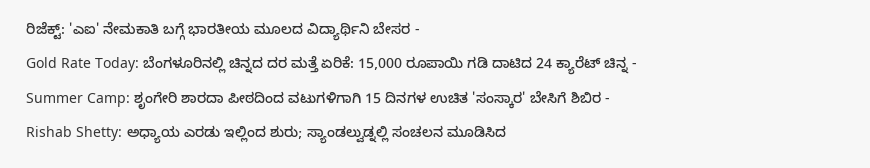ರಿಜೆಕ್ಟ್: 'ಎಐ' ನೇಮಕಾತಿ ಬಗ್ಗೆ ಭಾರತೀಯ ಮೂಲದ ವಿದ್ಯಾರ್ಥಿನಿ ಬೇಸರ -
Gold Rate Today: ಬೆಂಗಳೂರಿನಲ್ಲಿ ಚಿನ್ನದ ದರ ಮತ್ತೆ ಏರಿಕೆ: 15,000 ರೂಪಾಯಿ ಗಡಿ ದಾಟಿದ 24 ಕ್ಯಾರೆಟ್ ಚಿನ್ನ -
Summer Camp: ಶೃಂಗೇರಿ ಶಾರದಾ ಪೀಠದಿಂದ ವಟುಗಳಿಗಾಗಿ 15 ದಿನಗಳ ಉಚಿತ 'ಸಂಸ್ಕಾರ' ಬೇಸಿಗೆ ಶಿಬಿರ -
Rishab Shetty: ಅಧ್ಯಾಯ ಎರಡು ಇಲ್ಲಿಂದ ಶುರು; ಸ್ಯಾಂಡಲ್ವುಡ್ನಲ್ಲಿ ಸಂಚಲನ ಮೂಡಿಸಿದ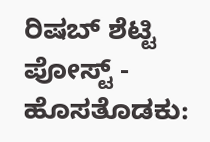ರಿಷಬ್ ಶೆಟ್ಟಿ ಪೋಸ್ಟ್ -
ಹೊಸತೊಡಕು: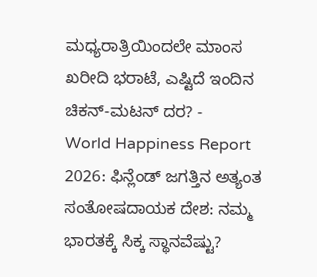ಮಧ್ಯರಾತ್ರಿಯಿಂದಲೇ ಮಾಂಸ ಖರೀದಿ ಭರಾಟೆ, ಎಷ್ಟಿದೆ ಇಂದಿನ ಚಿಕನ್-ಮಟನ್ ದರ? -
World Happiness Report 2026: ಫಿನ್ಲೆಂಡ್ ಜಗತ್ತಿನ ಅತ್ಯಂತ ಸಂತೋಷದಾಯಕ ದೇಶ: ನಮ್ಮ ಭಾರತಕ್ಕೆ ಸಿಕ್ಕ ಸ್ಥಾನವೆಷ್ಟು?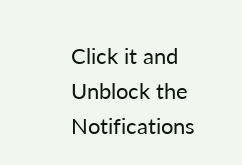Click it and Unblock the Notifications